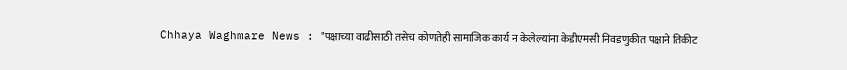Chhaya Waghmare News : "पक्षाच्या वाढीसाठी तसेच कोणतेही सामाजिक कार्य न केलेल्यांना केडीएमसी निवडणुकीत पक्षाने तिकीट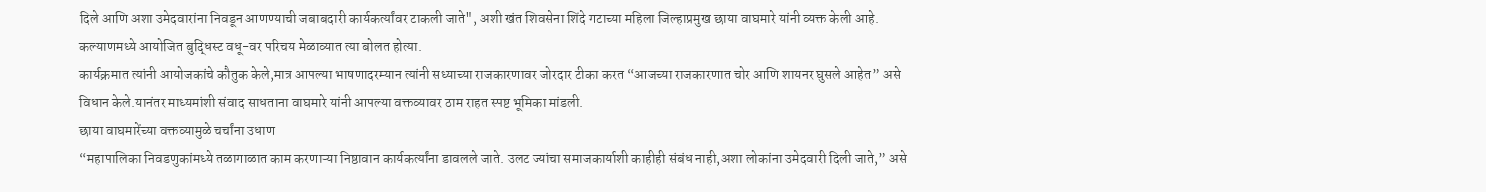दिले आणि अशा उमेदवारांना निवडून आणण्याची जबाबदारी कार्यकर्त्यांवर टाकली जाते", अशी खंत शिवसेना शिंदे गटाच्या महिला जिल्हाप्रमुख छाया वाघमारे यांनी व्यक्त केली आहे. कल्याणमध्ये आयोजित बुद्धिस्ट वधू-वर परिचय मेळाव्यात त्या बोलत होत्या.
कार्यक्रमात त्यांनी आयोजकांचे कौतुक केले,मात्र आपल्या भाषणादरम्यान त्यांनी सध्याच्या राजकारणावर जोरदार टीका करत “आजच्या राजकारणात चोर आणि शायनर घुसले आहेत” असे विधान केले.यानंतर माध्यमांशी संवाद साधताना वाघमारे यांनी आपल्या वक्तव्यावर ठाम राहत स्पष्ट भूमिका मांडली.
छाया वाघमारेंच्या वक्तव्यामुळे चर्चांना उधाण
“महापालिका निवडणुकांमध्ये तळागाळात काम करणाऱ्या निष्ठावान कार्यकर्त्यांना डावलले जाते. उलट ज्यांचा समाजकार्याशी काहीही संबंध नाही,अशा लोकांना उमेदवारी दिली जाते,” असे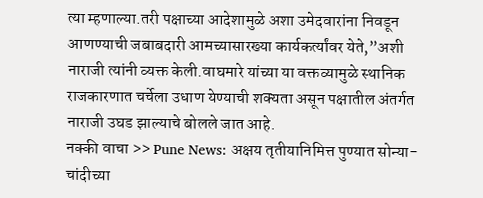त्या म्हणाल्या.तरी पक्षाच्या आदेशामुळे अशा उमेदवारांना निवडून आणण्याची जबाबदारी आमच्यासारख्या कार्यकर्त्यांवर येते,”अशी नाराजी त्यांनी व्यक्त केली.वाघमारे यांच्या या वक्तव्यामुळे स्थानिक राजकारणात चर्चेला उधाण येण्याची शक्यता असून पक्षातील अंतर्गत नाराजी उघड झाल्याचे बोलले जात आहे.
नक्की वाचा >> Pune News: अक्षय तृतीयानिमित्त पुण्यात सोन्या-चांदीच्या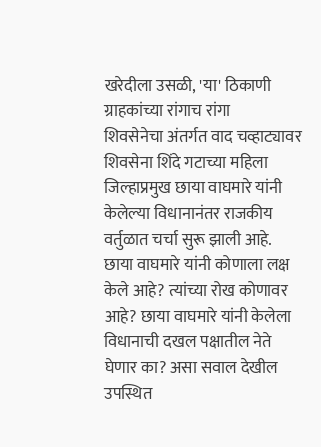खरेदीला उसळी, 'या' ठिकाणी ग्राहकांच्या रांगाच रांगा
शिवसेनेचा अंतर्गत वाद चव्हाट्यावर
शिवसेना शिंदे गटाच्या महिला जिल्हाप्रमुख छाया वाघमारे यांनी केलेल्या विधानानंतर राजकीय वर्तुळात चर्चा सुरू झाली आहे. छाया वाघमारे यांनी कोणाला लक्ष केले आहे? त्यांच्या रोख कोणावर आहे? छाया वाघमारे यांनी केलेला विधानाची दखल पक्षातील नेते घेणार का? असा सवाल देखील उपस्थित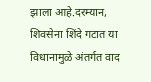झाला आहे.दरम्यान, शिवसेना शिंदे गटात या विधानामुळे अंतर्गत वाद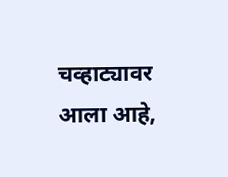चव्हाट्यावर आला आहे,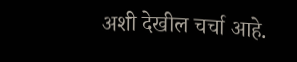अशी देखील चर्चा आहे.